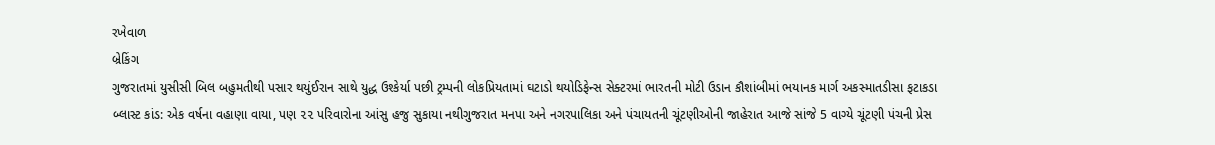રખેવાળ
બ્રેકિંગ
ગુજરાતમાં યુસીસી બિલ બહુમતીથી પસાર થયુંઈરાન સાથે યુદ્ધ ઉશ્કેર્યા પછી ટ્રમ્પની લોકપ્રિયતામાં ઘટાડો થયોડિફેન્સ સેક્ટરમાં ભારતની મોટી ઉડાન કૌશાંબીમાં ભયાનક માર્ગ અકસ્માતડીસા ફટાકડા બ્લાસ્ટ કાંડ: એક વર્ષના વહાણા વાયા, પણ ૨૨ પરિવારોના આંસુ હજુ સુકાયા નથીગુજરાત મનપા અને નગરપાલિકા અને પંચાયતની ચૂંટણીઓની જાહેરાત આજે સાંજે 5 વાગ્યે ચૂંટણી પંચની પ્રેસ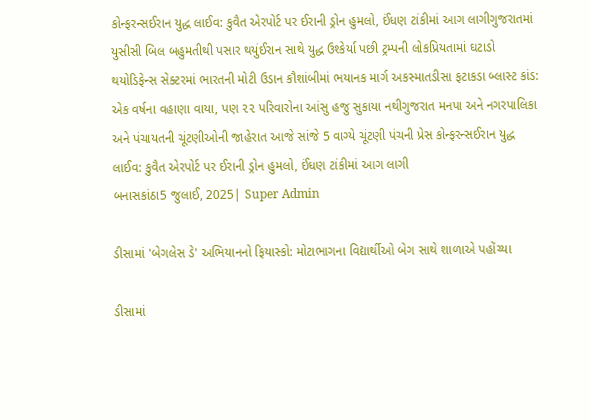કોન્ફરન્સઈરાન યુદ્ધ લાઈવ: કુવૈત એરપોર્ટ પર ઈરાની ડ્રોન હુમલો, ઈંધણ ટાંકીમાં આગ લાગીગુજરાતમાં યુસીસી બિલ બહુમતીથી પસાર થયુંઈરાન સાથે યુદ્ધ ઉશ્કેર્યા પછી ટ્રમ્પની લોકપ્રિયતામાં ઘટાડો થયોડિફેન્સ સેક્ટરમાં ભારતની મોટી ઉડાન કૌશાંબીમાં ભયાનક માર્ગ અકસ્માતડીસા ફટાકડા બ્લાસ્ટ કાંડ: એક વર્ષના વહાણા વાયા, પણ ૨૨ પરિવારોના આંસુ હજુ સુકાયા નથીગુજરાત મનપા અને નગરપાલિકા અને પંચાયતની ચૂંટણીઓની જાહેરાત આજે સાંજે 5 વાગ્યે ચૂંટણી પંચની પ્રેસ કોન્ફરન્સઈરાન યુદ્ધ લાઈવ: કુવૈત એરપોર્ટ પર ઈરાની ડ્રોન હુમલો, ઈંધણ ટાંકીમાં આગ લાગી
બનાસકાંઠા5 જુલાઈ, 2025| Super Admin

ડીસામાં 'બેગલેસ ડે' અભિયાનનો ફિયાસ્કો: મોટાભાગના વિદ્યાર્થીઓ બેગ સાથે શાળાએ પહોંચ્યા

ડીસામાં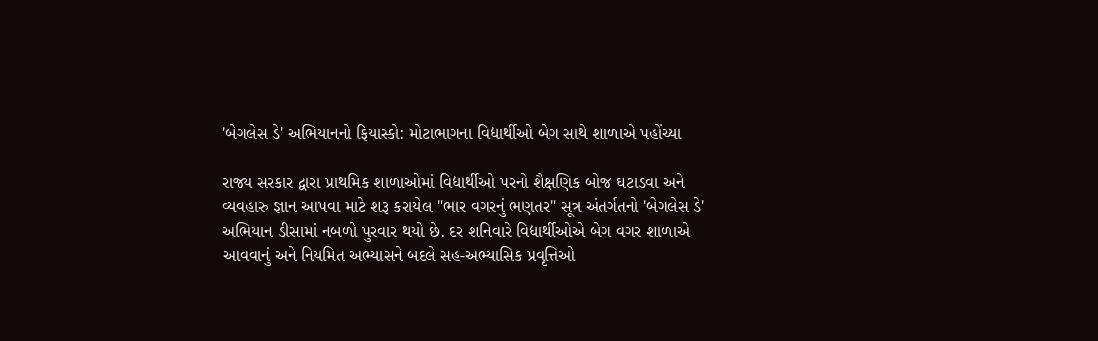'બેગલેસ ડે' અભિયાનનો ફિયાસ્કો: મોટાભાગના વિદ્યાર્થીઓ બેગ સાથે શાળાએ પહોંચ્યા

રાજ્ય સરકાર દ્વારા પ્રાથમિક શાળાઓમાં વિદ્યાર્થીઓ પરનો શૈક્ષણિક બોજ ઘટાડવા અને વ્યવહારુ જ્ઞાન આપવા માટે શરૂ કરાયેલ "ભાર વગરનું ભણતર" સૂત્ર અંતર્ગતનો 'બેગલેસ ડે' અભિયાન ડીસામાં નબળો પુરવાર થયો છે. દર શનિવારે વિદ્યાર્થીઓએ બેગ વગર શાળાએ આવવાનું અને નિયમિત અભ્યાસને બદલે સહ-અભ્યાસિક પ્રવૃત્તિઓ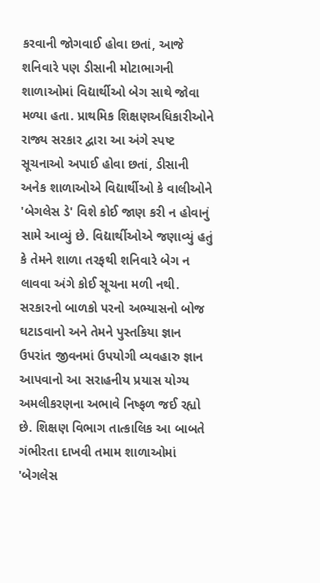કરવાની જોગવાઈ હોવા છતાં, આજે શનિવારે પણ ડીસાની મોટાભાગની શાળાઓમાં વિદ્યાર્થીઓ બેગ સાથે જોવા મળ્યા હતા. પ્રાથમિક શિક્ષણઅધિકારીઓને રાજ્ય સરકાર દ્વારા આ અંગે સ્પષ્ટ સૂચનાઓ અપાઈ હોવા છતાં, ડીસાની અનેક શાળાઓએ વિદ્યાર્થીઓ કે વાલીઓને 'બેગલેસ ડે' વિશે કોઈ જાણ કરી ન હોવાનું સામે આવ્યું છે. વિદ્યાર્થીઓએ જણાવ્યું હતું કે તેમને શાળા તરફથી શનિવારે બેગ ન લાવવા અંગે કોઈ સૂચના મળી નથી. સરકારનો બાળકો પરનો અભ્યાસનો બોજ ઘટાડવાનો અને તેમને પુસ્તકિયા જ્ઞાન ઉપરાંત જીવનમાં ઉપયોગી વ્યવહારુ જ્ઞાન આપવાનો આ સરાહનીય પ્રયાસ યોગ્ય અમલીકરણના અભાવે નિષ્ફળ જઈ રહ્યો છે. શિક્ષણ વિભાગ તાત્કાલિક આ બાબતે ગંભીરતા દાખવી તમામ શાળાઓમાં 'બેગલેસ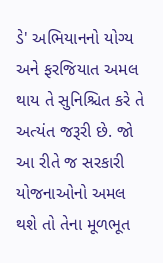ડે' અભિયાનનો યોગ્ય અને ફરજિયાત અમલ થાય તે સુનિશ્ચિત કરે તે અત્યંત જરૂરી છે. જો આ રીતે જ સરકારી યોજનાઓનો અમલ થશે તો તેના મૂળભૂત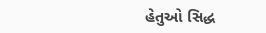હેતુઓ સિદ્ધ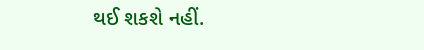થઈ શકશે નહીં.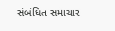સંબંધિત સમાચાર